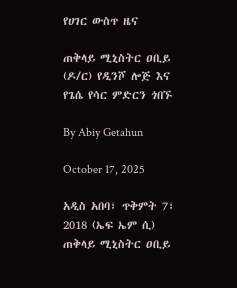የሀገር ውስጥ ዜና

ጠቅላይ ሚኒስትር ዐቢይ (ዶ/ር) የዲንሾ ሎጅ እና የጌሴ የሳር ምድርን ጎበኙ

By Abiy Getahun

October 17, 2025

አዲስ አበባ፣ ጥቅምት 7፣ 2018 (ኤፍ ኤም ሲ) ጠቅላይ ሚኒስትር ዐቢይ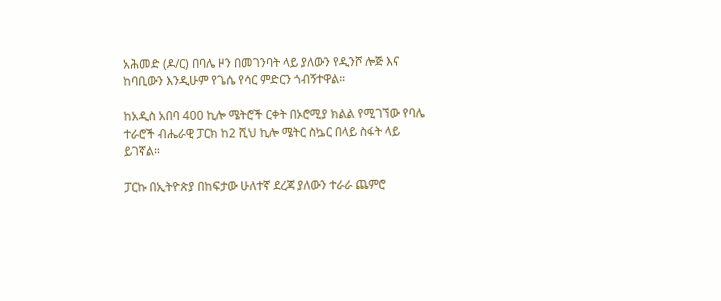አሕመድ (ዶ/ር) በባሌ ዞን በመገንባት ላይ ያለውን የዲንሾ ሎጅ እና ከባቢውን እንዲሁም የጌሴ የሳር ምድርን ጎብኝተዋል።

ከአዲስ አበባ 400 ኪሎ ሜትሮች ርቀት በኦሮሚያ ክልል የሚገኘው የባሌ ተራሮች ብሔራዊ ፓርክ ከ2 ሺህ ኪሎ ሜትር ስኴር በላይ ስፋት ላይ ይገኛል።

ፓርኩ በኢትዮጵያ በከፍታው ሁለተኛ ደረጃ ያለውን ተራራ ጨምሮ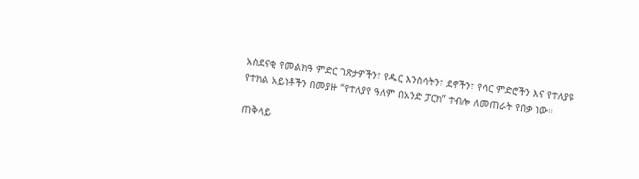አስደናቂ የመልክዓ ምድር ገጽታዎችን፣ የዱር እንስሳትን፣ ደኖችን፣ የሳር ምድሮችን እና የተለያዩ የተክል አይነቶችን በመያዙ “የተለያየ ዓለም በአንድ ፓርክ” ተብሎ ለመጠራት የበቃ ነው።

ጠቅላይ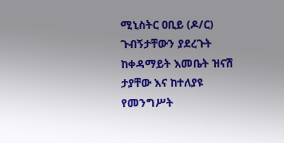ሚኒስትር ዐቢይ (ዶ/ር) ጉብኝታቸውን ያደረጉት ከቀዳማይት እመቤት ዝናሽ ታያቸው እና ከተለያዩ የመንግሥት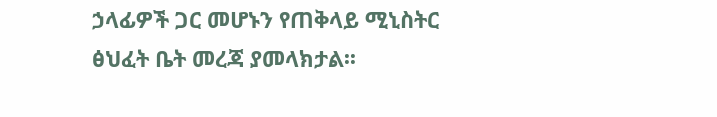ኃላፊዎች ጋር መሆኑን የጠቅላይ ሚኒስትር ፅህፈት ቤት መረጃ ያመላክታል፡፡